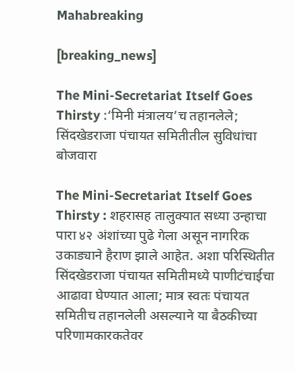Mahabreaking

[breaking_news]

The Mini-Secretariat Itself Goes Thirsty :‘मिनी मंत्रालय’च तहानलेले; सिंदखेडराजा पंचायत समितीतील सुविधांचा बोजवारा

The Mini-Secretariat Itself Goes Thirsty : शहरासह तालुक्यात सध्या उन्हाचा पारा ४२ अंशांच्या पुढे गेला असून नागरिक उकाड्याने हैराण झाले आहेत. अशा परिस्थितीत सिंदखेडराजा पंचायत समितीमध्ये पाणीटंचाईचा आढावा घेण्यात आला; मात्र स्वतः पंचायत समितीच तहानलेली असल्याने या बैठकीच्या परिणामकारकतेवर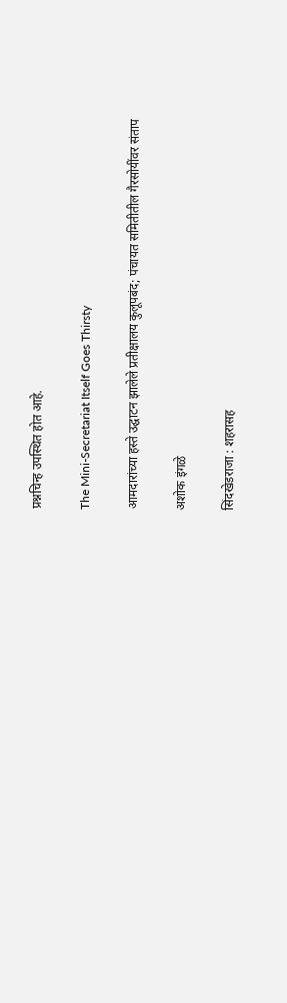प्रश्नचिन्ह उपस्थित होत आहे.

The Mini-Secretariat Itself Goes Thirsty

आमदारांच्या हस्ते उद्घाटन झालेले प्रतीक्षालय कुलूपबंद; पंचायत समितीतील गैरसोयींवर संताप

अशोक इंगळे

सिंदखेडराजा : शहरासह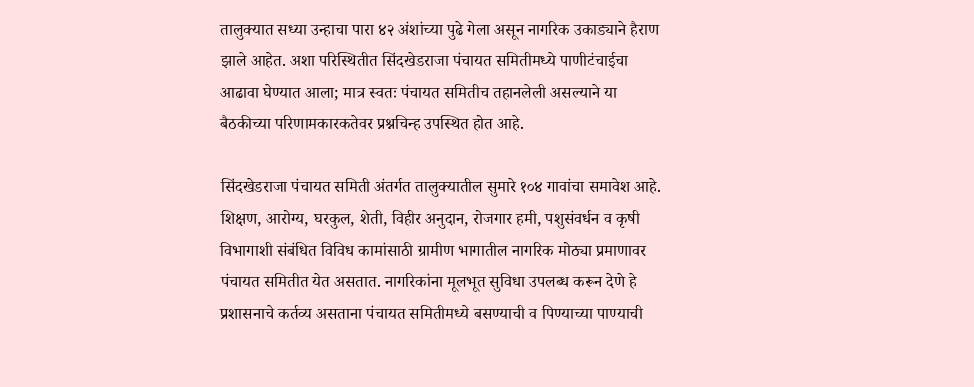तालुक्यात सध्या उन्हाचा पारा ४२ अंशांच्या पुढे गेला असून नागरिक उकाड्याने हैराण झाले आहेत. अशा परिस्थितीत सिंदखेडराजा पंचायत समितीमध्ये पाणीटंचाईचा आढावा घेण्यात आला; मात्र स्वतः पंचायत समितीच तहानलेली असल्याने या बैठकीच्या परिणामकारकतेवर प्रश्नचिन्ह उपस्थित होत आहे.

सिंदखेडराजा पंचायत समिती अंतर्गत तालुक्यातील सुमारे १०४ गावांचा समावेश आहे. शिक्षण, आरोग्य, घरकुल, शेती, विहीर अनुदान, रोजगार हमी, पशुसंवर्धन व कृषी विभागाशी संबंधित विविध कामांसाठी ग्रामीण भागातील नागरिक मोठ्या प्रमाणावर पंचायत समितीत येत असतात. नागरिकांना मूलभूत सुविधा उपलब्ध करून देणे हे प्रशासनाचे कर्तव्य असताना पंचायत समितीमध्ये बसण्याची व पिण्याच्या पाण्याची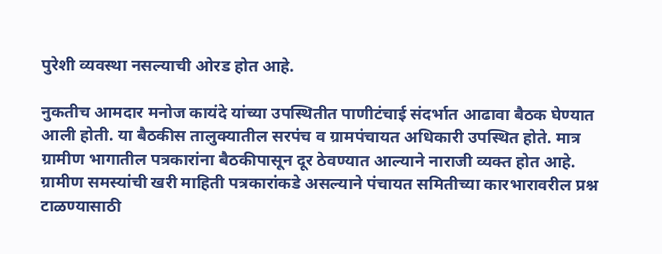पुरेशी व्यवस्था नसल्याची ओरड होत आहे.

नुकतीच आमदार मनोज कायंदे यांच्या उपस्थितीत पाणीटंचाई संदर्भात आढावा बैठक घेण्यात आली होती. या बैठकीस तालुक्यातील सरपंच व ग्रामपंचायत अधिकारी उपस्थित होते. मात्र ग्रामीण भागातील पत्रकारांना बैठकीपासून दूर ठेवण्यात आल्याने नाराजी व्यक्त होत आहे. ग्रामीण समस्यांची खरी माहिती पत्रकारांकडे असल्याने पंचायत समितीच्या कारभारावरील प्रश्न टाळण्यासाठी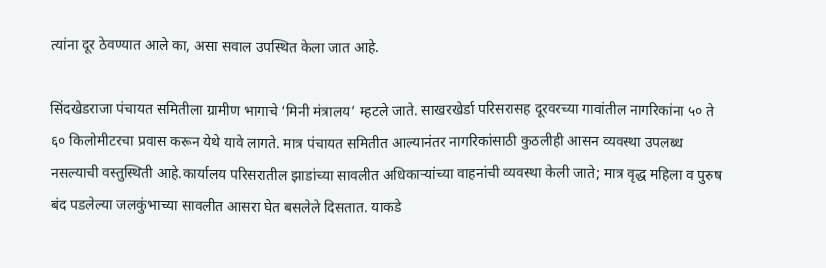त्यांना दूर ठेवण्यात आले का, असा सवाल उपस्थित केला जात आहे.

सिंदखेडराजा पंचायत समितीला ग्रामीण भागाचे ‘मिनी मंत्रालय’ म्हटले जाते. साखरखेर्डा परिसरासह दूरवरच्या गावांतील नागरिकांना ५० ते ६० किलोमीटरचा प्रवास करून येथे यावे लागते. मात्र पंचायत समितीत आल्यानंतर नागरिकांसाठी कुठलीही आसन व्यवस्था उपलब्ध नसल्याची वस्तुस्थिती आहे.कार्यालय परिसरातील झाडांच्या सावलीत अधिकाऱ्यांच्या वाहनांची व्यवस्था केली जाते; मात्र वृद्ध महिला व पुरुष बंद पडलेल्या जलकुंभाच्या सावलीत आसरा घेत बसलेले दिसतात. याकडे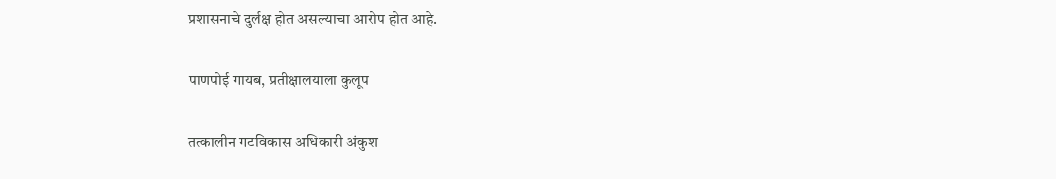प्रशासनाचे दुर्लक्ष होत असल्याचा आरोप होत आहे.

पाणपोई गायब, प्रतीक्षालयाला कुलूप

तत्कालीन गटविकास अधिकारी अंकुश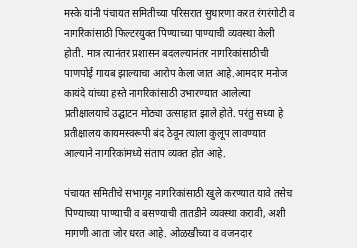मस्के यांनी पंचायत समितीच्या परिसरात सुधारणा करत रंगरंगोटी व नागरिकांसाठी फिल्टरयुक्त पिण्याच्या पाण्याची व्यवस्था केली होती. मात्र त्यानंतर प्रशासन बदलल्यानंतर नागरिकांसाठीची पाणपोई गायब झाल्याचा आरोप केला जात आहे.आमदार मनोज कायंदे यांच्या हस्ते नागरिकांसाठी उभारण्यात आलेल्या प्रतीक्षालयाचे उद्घाटन मोठ्या उत्साहात झाले होते. परंतु सध्या हे प्रतीक्षालय कायमस्वरूपी बंद ठेवून त्याला कुलूप लावण्यात आल्याने नागरिकांमध्ये संताप व्यक्त होत आहे.

पंचायत समितीचे सभागृह नागरिकांसाठी खुले करण्यात यावे तसेच पिण्याच्या पाण्याची व बसण्याची तातडीने व्यवस्था करावी, अशी मागणी आता जोर धरत आहे. ओळखीच्या व वजनदार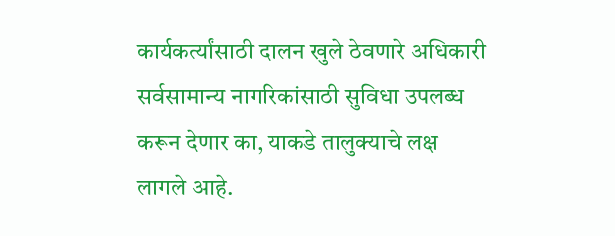कार्यकर्त्यांसाठी दालन खुले ठेवणारे अधिकारी सर्वसामान्य नागरिकांसाठी सुविधा उपलब्ध करून देणार का, याकडे तालुक्याचे लक्ष लागले आहे.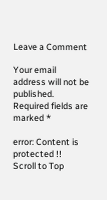Leave a Comment

Your email address will not be published. Required fields are marked *

error: Content is protected !!
Scroll to Top